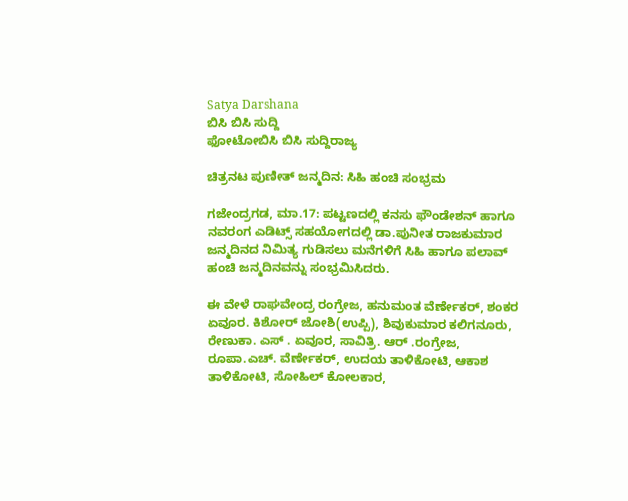Satya Darshana
ಬಿಸಿ ಬಿಸಿ ಸುದ್ದಿ
ಫೋಟೋಬಿಸಿ ಬಿಸಿ ಸುದ್ದಿರಾಜ್ಯ

ಚಿತ್ರನಟ ಪುಣೀತ್ ಜನ್ಮದಿನ: ಸಿಹಿ ಹಂಚಿ ಸಂಭ್ರಮ

ಗಜೇಂದ್ರಗಡ, ಮಾ.17: ಪಟ್ಟಣದಲ್ಲಿ ಕನಸು ಫೌಂಡೇಶನ್ ಹಾಗೂ ನವರಂಗ ಎಡಿಟ್ಸ್ ಸಹಯೋಗದಲ್ಲಿ ಡಾ.ಪುನೀತ ರಾಜಕುಮಾರ ಜನ್ಮದಿನದ ನಿಮಿತ್ಯ ಗುಡಿಸಲು ಮನೆಗಳಿಗೆ ಸಿಹಿ ಹಾಗೂ ಪಲಾವ್ ಹಂಚಿ ಜನ್ಮದಿನವನ್ನು ಸಂಭ್ರಮಿಸಿದರು.

ಈ ವೇಳೆ ರಾಘವೇಂದ್ರ ರಂಗ್ರೇಜ, ಹನುಮಂತ ವೆರ್ಣೇಕರ್, ಶಂಕರ ಏವೂರ. ಕಿಶೋರ್ ಜೋಶಿ(ಉಪ್ಪಿ), ಶಿವುಕುಮಾರ ಕಲಿಗನೂರು, ರೇಣುಕಾ. ಎಸ್ . ಏವೂರ, ಸಾವಿತ್ರಿ. ಆರ್ .ರಂಗ್ರೇಜ, ರೂಪಾ.ಎಚ್. ವೆರ್ಣೇಕರ್, ಉದಯ ತಾಳಿಕೋಟಿ, ಆಕಾಶ ತಾಳಿಕೋಟಿ, ಸೋಹಿಲ್ ಕೋಲಕಾರ,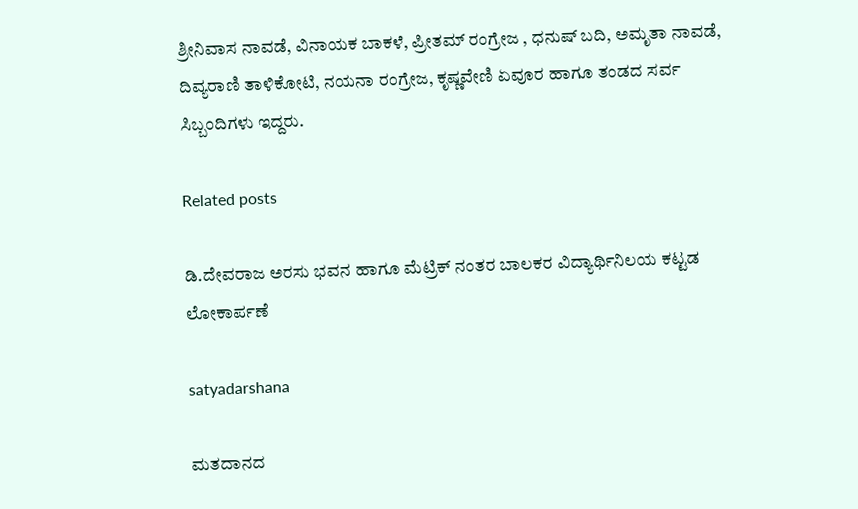ಶ್ರೀನಿವಾಸ ನಾವಡೆ, ವಿನಾಯಕ ಬಾಕಳೆ, ಪ್ರೀತಮ್ ರಂಗ್ರೇಜ , ಧನುಷ್ ಬದಿ, ಅಮೃತಾ ನಾವಡೆ, ದಿವ್ಯರಾಣಿ ತಾಳಿಕೋಟಿ, ನಯನಾ ರಂಗ್ರೇಜ, ಕೃಷ್ಣವೇಣಿ ಏವೂರ ಹಾಗೂ ತಂಡದ ಸರ್ವ ಸಿಬ್ಬಂದಿಗಳು ಇದ್ದರು.

Related posts

ಡಿ.ದೇವರಾಜ ಅರಸು ಭವನ ಹಾಗೂ ಮೆಟ್ರಿಕ್ ನಂತರ ಬಾಲಕರ ವಿದ್ಯಾರ್ಥಿನಿಲಯ ಕಟ್ಟಡ ಲೋಕಾರ್ಪಣೆ

satyadarshana

ಮತದಾನದ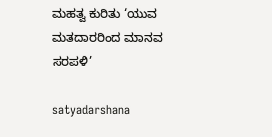ಮಹತ್ವ ಕುರಿತು ‘ಯುವ ಮತದಾರರಿಂದ ಮಾನವ ಸರಪಳಿ’

satyadarshana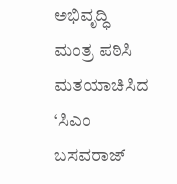ಅಭಿವೃದ್ಧಿ ಮಂತ್ರ ಪಠಿಸಿ ಮತಯಾಚಿಸಿದ ‘ಸಿಎಂ ಬಸವರಾಜ್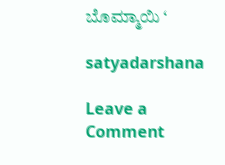ಬೊಮ್ಮಾಯಿ ‘

satyadarshana

Leave a Comment